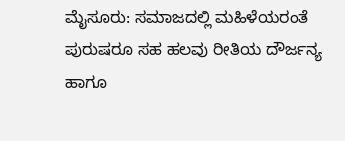ಮೈಸೂರು: ಸಮಾಜದಲ್ಲಿ ಮಹಿಳೆಯರಂತೆ ಪುರುಷರೂ ಸಹ ಹಲವು ರೀತಿಯ ದೌರ್ಜನ್ಯ ಹಾಗೂ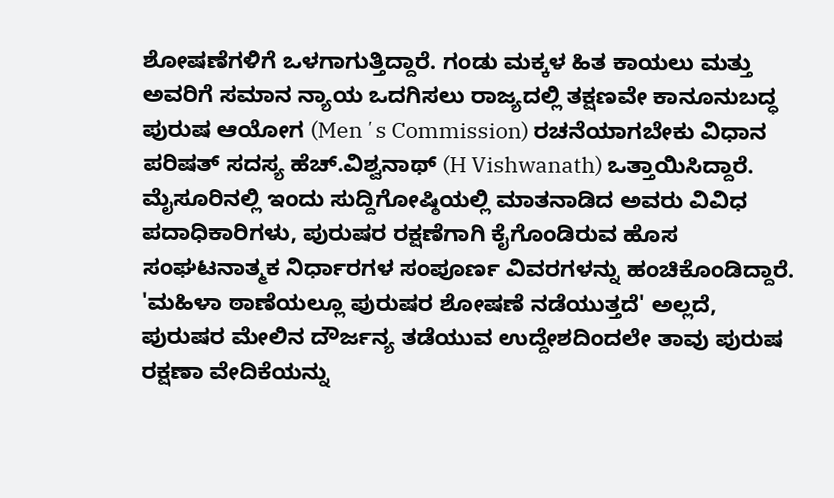ಶೋಷಣೆಗಳಿಗೆ ಒಳಗಾಗುತ್ತಿದ್ದಾರೆ. ಗಂಡು ಮಕ್ಕಳ ಹಿತ ಕಾಯಲು ಮತ್ತು ಅವರಿಗೆ ಸಮಾನ ನ್ಯಾಯ ಒದಗಿಸಲು ರಾಜ್ಯದಲ್ಲಿ ತಕ್ಷಣವೇ ಕಾನೂನುಬದ್ಧ ಪುರುಷ ಆಯೋಗ (Menʼs Commission) ರಚನೆಯಾಗಬೇಕು ವಿಧಾನ ಪರಿಷತ್ ಸದಸ್ಯ ಹೆಚ್.ವಿಶ್ವನಾಥ್ (H Vishwanath) ಒತ್ತಾಯಿಸಿದ್ದಾರೆ.
ಮೈಸೂರಿನಲ್ಲಿ ಇಂದು ಸುದ್ದಿಗೋಷ್ಠಿಯಲ್ಲಿ ಮಾತನಾಡಿದ ಅವರು ವಿವಿಧ ಪದಾಧಿಕಾರಿಗಳು, ಪುರುಷರ ರಕ್ಷಣೆಗಾಗಿ ಕೈಗೊಂಡಿರುವ ಹೊಸ ಸಂಘಟನಾತ್ಮಕ ನಿರ್ಧಾರಗಳ ಸಂಪೂರ್ಣ ವಿವರಗಳನ್ನು ಹಂಚಿಕೊಂಡಿದ್ದಾರೆ. 'ಮಹಿಳಾ ಠಾಣೆಯಲ್ಲೂ ಪುರುಷರ ಶೋಷಣೆ ನಡೆಯುತ್ತದೆ' ಅಲ್ಲದೆ, ಪುರುಷರ ಮೇಲಿನ ದೌರ್ಜನ್ಯ ತಡೆಯುವ ಉದ್ದೇಶದಿಂದಲೇ ತಾವು ಪುರುಷ ರಕ್ಷಣಾ ವೇದಿಕೆಯನ್ನು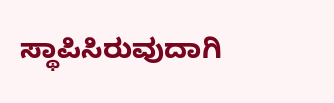ಸ್ಥಾಪಿಸಿರುವುದಾಗಿ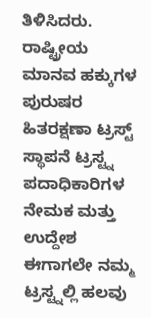ತಿಳಿಸಿದರು. ರಾಷ್ಟ್ರೀಯ ಮಾನವ ಹಕ್ಕುಗಳ ಪುರುಷರ ಹಿತರಕ್ಷಣಾ ಟ್ರಸ್ಟ್ ಸ್ಥಾಪನೆ ಟ್ರಸ್ಟ್ನ ಪದಾಧಿಕಾರಿಗಳ ನೇಮಕ ಮತ್ತು ಉದ್ದೇಶ ಈಗಾಗಲೇ ನಮ್ಮ ಟ್ರಸ್ಟ್ನಲ್ಲಿ ಹಲವು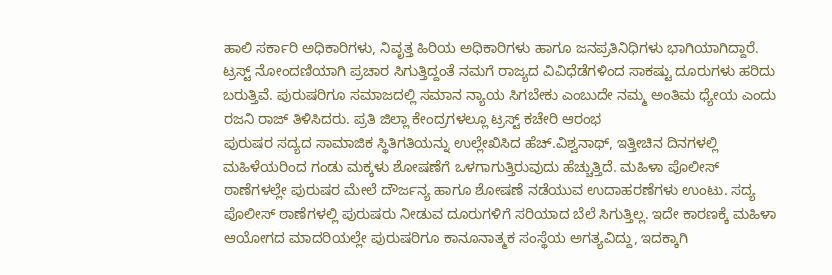ಹಾಲಿ ಸರ್ಕಾರಿ ಅಧಿಕಾರಿಗಳು, ನಿವೃತ್ತ ಹಿರಿಯ ಅಧಿಕಾರಿಗಳು ಹಾಗೂ ಜನಪ್ರತಿನಿಧಿಗಳು ಭಾಗಿಯಾಗಿದ್ದಾರೆ. ಟ್ರಸ್ಟ್ ನೋಂದಣಿಯಾಗಿ ಪ್ರಚಾರ ಸಿಗುತ್ತಿದ್ದಂತೆ ನಮಗೆ ರಾಜ್ಯದ ವಿವಿಧೆಡೆಗಳಿಂದ ಸಾಕಷ್ಟು ದೂರುಗಳು ಹರಿದು ಬರುತ್ತಿವೆ. ಪುರುಷರಿಗೂ ಸಮಾಜದಲ್ಲಿ ಸಮಾನ ನ್ಯಾಯ ಸಿಗಬೇಕು ಎಂಬುದೇ ನಮ್ಮ ಅಂತಿಮ ಧ್ಯೇಯ ಎಂದು ರಜನಿ ರಾಜ್ ತಿಳಿಸಿದರು. ಪ್ರತಿ ಜಿಲ್ಲಾ ಕೇಂದ್ರಗಳಲ್ಲೂ ಟ್ರಸ್ಟ್ ಕಚೇರಿ ಆರಂಭ
ಪುರುಷರ ಸದ್ಯದ ಸಾಮಾಜಿಕ ಸ್ಥಿತಿಗತಿಯನ್ನು ಉಲ್ಲೇಖಿಸಿದ ಹೆಚ್.ವಿಶ್ವನಾಥ್, ಇತ್ತೀಚಿನ ದಿನಗಳಲ್ಲಿ ಮಹಿಳೆಯರಿಂದ ಗಂಡು ಮಕ್ಕಳು ಶೋಷಣೆಗೆ ಒಳಗಾಗುತ್ತಿರುವುದು ಹೆಚ್ಚುತ್ತಿದೆ. ಮಹಿಳಾ ಪೊಲೀಸ್ ಠಾಣೆಗಳಲ್ಲೇ ಪುರುಷರ ಮೇಲೆ ದೌರ್ಜನ್ಯ ಹಾಗೂ ಶೋಷಣೆ ನಡೆಯುವ ಉದಾಹರಣೆಗಳು ಉಂಟು. ಸದ್ಯ ಪೊಲೀಸ್ ಠಾಣೆಗಳಲ್ಲಿ ಪುರುಷರು ನೀಡುವ ದೂರುಗಳಿಗೆ ಸರಿಯಾದ ಬೆಲೆ ಸಿಗುತ್ತಿಲ್ಲ. ಇದೇ ಕಾರಣಕ್ಕೆ ಮಹಿಳಾ ಆಯೋಗದ ಮಾದರಿಯಲ್ಲೇ ಪುರುಷರಿಗೂ ಕಾನೂನಾತ್ಮಕ ಸಂಸ್ಥೆಯ ಅಗತ್ಯವಿದ್ದು, ಇದಕ್ಕಾಗಿ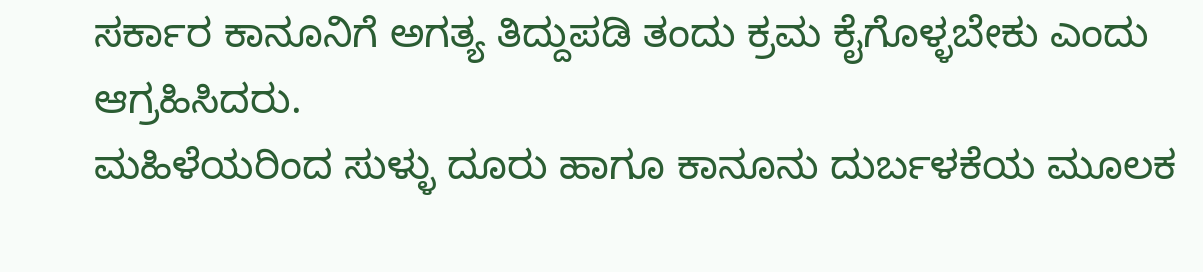ಸರ್ಕಾರ ಕಾನೂನಿಗೆ ಅಗತ್ಯ ತಿದ್ದುಪಡಿ ತಂದು ಕ್ರಮ ಕೈಗೊಳ್ಳಬೇಕು ಎಂದು ಆಗ್ರಹಿಸಿದರು.
ಮಹಿಳೆಯರಿಂದ ಸುಳ್ಳು ದೂರು ಹಾಗೂ ಕಾನೂನು ದುರ್ಬಳಕೆಯ ಮೂಲಕ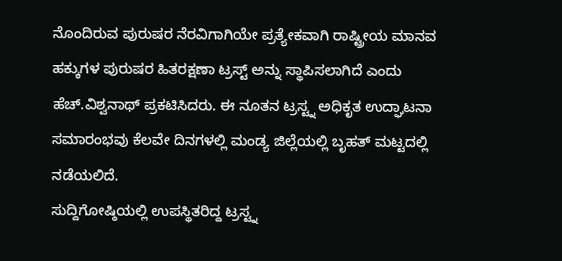ನೊಂದಿರುವ ಪುರುಷರ ನೆರವಿಗಾಗಿಯೇ ಪ್ರತ್ಯೇಕವಾಗಿ ರಾಷ್ಟ್ರೀಯ ಮಾನವ ಹಕ್ಕುಗಳ ಪುರುಷರ ಹಿತರಕ್ಷಣಾ ಟ್ರಸ್ಟ್ ಅನ್ನು ಸ್ಥಾಪಿಸಲಾಗಿದೆ ಎಂದು ಹೆಚ್.ವಿಶ್ವನಾಥ್ ಪ್ರಕಟಿಸಿದರು. ಈ ನೂತನ ಟ್ರಸ್ಟ್ನ ಅಧಿಕೃತ ಉದ್ಘಾಟನಾ ಸಮಾರಂಭವು ಕೆಲವೇ ದಿನಗಳಲ್ಲಿ ಮಂಡ್ಯ ಜಿಲ್ಲೆಯಲ್ಲಿ ಬೃಹತ್ ಮಟ್ಟದಲ್ಲಿ ನಡೆಯಲಿದೆ.
ಸುದ್ದಿಗೋಷ್ಠಿಯಲ್ಲಿ ಉಪಸ್ಥಿತರಿದ್ದ ಟ್ರಸ್ಟ್ನ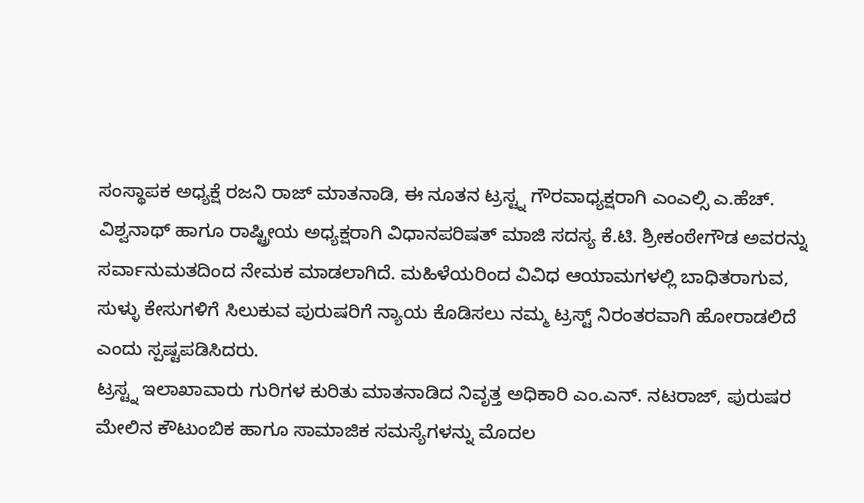ಸಂಸ್ಥಾಪಕ ಅಧ್ಯಕ್ಷೆ ರಜನಿ ರಾಜ್ ಮಾತನಾಡಿ, ಈ ನೂತನ ಟ್ರಸ್ಟ್ನ ಗೌರವಾಧ್ಯಕ್ಷರಾಗಿ ಎಂಎಲ್ಸಿ ಎ.ಹೆಚ್. ವಿಶ್ವನಾಥ್ ಹಾಗೂ ರಾಷ್ಟ್ರೀಯ ಅಧ್ಯಕ್ಷರಾಗಿ ವಿಧಾನಪರಿಷತ್ ಮಾಜಿ ಸದಸ್ಯ ಕೆ.ಟಿ. ಶ್ರೀಕಂಠೇಗೌಡ ಅವರನ್ನು ಸರ್ವಾನುಮತದಿಂದ ನೇಮಕ ಮಾಡಲಾಗಿದೆ. ಮಹಿಳೆಯರಿಂದ ವಿವಿಧ ಆಯಾಮಗಳಲ್ಲಿ ಬಾಧಿತರಾಗುವ, ಸುಳ್ಳು ಕೇಸುಗಳಿಗೆ ಸಿಲುಕುವ ಪುರುಷರಿಗೆ ನ್ಯಾಯ ಕೊಡಿಸಲು ನಮ್ಮ ಟ್ರಸ್ಟ್ ನಿರಂತರವಾಗಿ ಹೋರಾಡಲಿದೆ ಎಂದು ಸ್ಪಷ್ಟಪಡಿಸಿದರು.
ಟ್ರಸ್ಟ್ನ ಇಲಾಖಾವಾರು ಗುರಿಗಳ ಕುರಿತು ಮಾತನಾಡಿದ ನಿವೃತ್ತ ಅಧಿಕಾರಿ ಎಂ.ಎನ್. ನಟರಾಜ್, ಪುರುಷರ ಮೇಲಿನ ಕೌಟುಂಬಿಕ ಹಾಗೂ ಸಾಮಾಜಿಕ ಸಮಸ್ಯೆಗಳನ್ನು ಮೊದಲ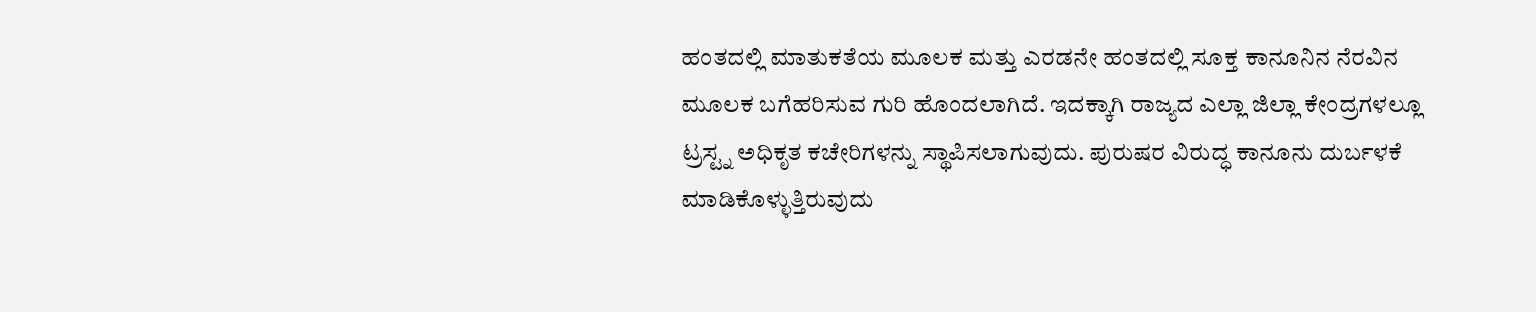ಹಂತದಲ್ಲಿ ಮಾತುಕತೆಯ ಮೂಲಕ ಮತ್ತು ಎರಡನೇ ಹಂತದಲ್ಲಿ ಸೂಕ್ತ ಕಾನೂನಿನ ನೆರವಿನ ಮೂಲಕ ಬಗೆಹರಿಸುವ ಗುರಿ ಹೊಂದಲಾಗಿದೆ. ಇದಕ್ಕಾಗಿ ರಾಜ್ಯದ ಎಲ್ಲಾ ಜಿಲ್ಲಾ ಕೇಂದ್ರಗಳಲ್ಲೂ ಟ್ರಸ್ಟ್ನ ಅಧಿಕೃತ ಕಚೇರಿಗಳನ್ನು ಸ್ಥಾಪಿಸಲಾಗುವುದು. ಪುರುಷರ ವಿರುದ್ಧ ಕಾನೂನು ದುರ್ಬಳಕೆ ಮಾಡಿಕೊಳ್ಳುತ್ತಿರುವುದು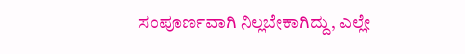ಸಂಪೂರ್ಣವಾಗಿ ನಿಲ್ಲಬೇಕಾಗಿದ್ದು, ಎಲ್ಲೇ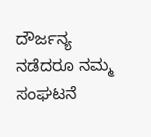ದೌರ್ಜನ್ಯ ನಡೆದರೂ ನಮ್ಮ ಸಂಘಟನೆ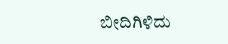ಬೀದಿಗಿಳಿದು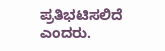ಪ್ರತಿಭಟಿಸಲಿದೆ ಎಂದರು.